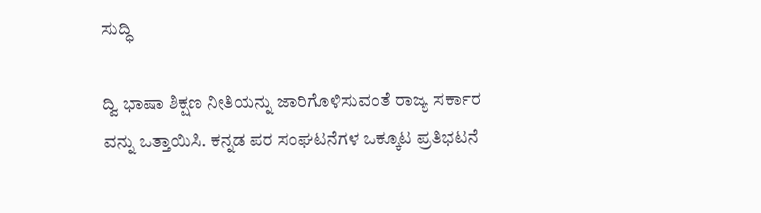ಸುದ್ಧಿ

ದ್ವಿ ಭಾಷಾ ಶಿಕ್ಷಣ ನೀತಿಯನ್ನು ಜಾರಿಗೊಳಿಸುವಂತೆ ರಾಜ್ಯ ಸರ್ಕಾರ ವನ್ನು ಒತ್ತಾಯಿಸಿ. ಕನ್ನಡ ಪರ ಸಂಘಟನೆಗಳ ಒಕ್ಕೂಟ ಪ್ರತಿಭಟನೆ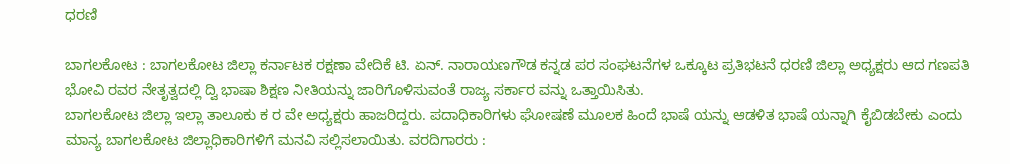ಧರಣಿ

ಬಾಗಲಕೋಟ : ಬಾಗಲಕೋಟ ಜಿಲ್ಲಾ ಕರ್ನಾಟಕ ರಕ್ಷಣಾ ವೇದಿಕೆ ಟಿ. ಏನ್. ನಾರಾಯಣಗೌಡ ಕನ್ನಡ ಪರ ಸಂಘಟನೆಗಳ ಒಕ್ಕೂಟ ಪ್ರತಿಭಟನೆ ಧರಣಿ ಜಿಲ್ಲಾ ಅಧ್ಯಕ್ಷರು ಆದ ಗಣಪತಿ ಭೋವಿ ರವರ ನೇತೃತ್ವದಲ್ಲಿ ದ್ವಿ ಭಾಷಾ ಶಿಕ್ಷಣ ನೀತಿಯನ್ನು ಜಾರಿಗೊಳಿಸುವಂತೆ ರಾಜ್ಯ ಸರ್ಕಾರ ವನ್ನು ಒತ್ತಾಯಿಸಿತು.
ಬಾಗಲಕೋಟ ಜಿಲ್ಲಾ ಇಲ್ಲಾ ತಾಲೂಕು ಕ ರ ವೇ ಅಧ್ಯಕ್ಷರು ಹಾಜರಿದ್ದರು. ಪದಾಧಿಕಾರಿಗಳು ಘೋಷಣೆ ಮೂಲಕ ಹಿಂದೆ ಭಾಷೆ ಯನ್ನು ಆಡಳಿತ ಭಾಷೆ ಯನ್ನಾಗಿ ಕೈಬಿಡಬೇಕು ಎಂದು ಮಾನ್ಯ ಬಾಗಲಕೋಟ ಜಿಲ್ಲಾಧಿಕಾರಿಗಳಿಗೆ ಮನವಿ ಸಲ್ಲಿಸಲಾಯಿತು. ವರದಿಗಾರರು :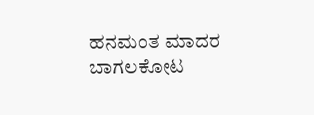ಹನಮಂತ ಮಾದರ ಬಾಗಲಕೋಟ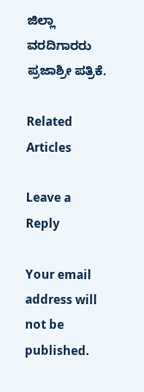ಜಿಲ್ಲಾ ವರದಿಗಾರರು ಪ್ರಜಾಶ್ರೀ ಪತ್ರಿಕೆ.

Related Articles

Leave a Reply

Your email address will not be published.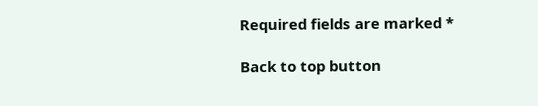Required fields are marked *

Back to top button